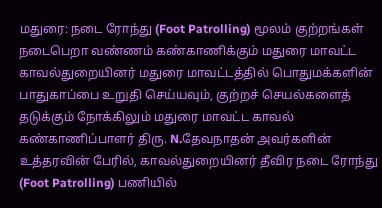மதுரை: நடை ரோந்து (Foot Patrolling) மூலம் குற்றங்கள் நடைபெறா வண்ணம் கண்காணிக்கும் மதுரை மாவட்ட காவல்துறையினர் மதுரை மாவட்டத்தில் பொதுமக்களின் பாதுகாப்பை உறுதி செய்யவும், குற்றச் செயல்களைத் தடுக்கும் நோக்கிலும் மதுரை மாவட்ட காவல் கண்காணிப்பாளர் திரு. N.தேவநாதன் அவர்களின் உத்தரவின் பேரில், காவல்துறையினர் தீவிர நடை ரோந்து (Foot Patrolling) பணியில்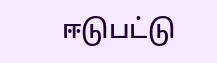ஈடுபட்டு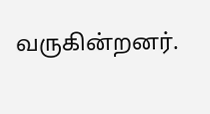வருகின்றனர்.